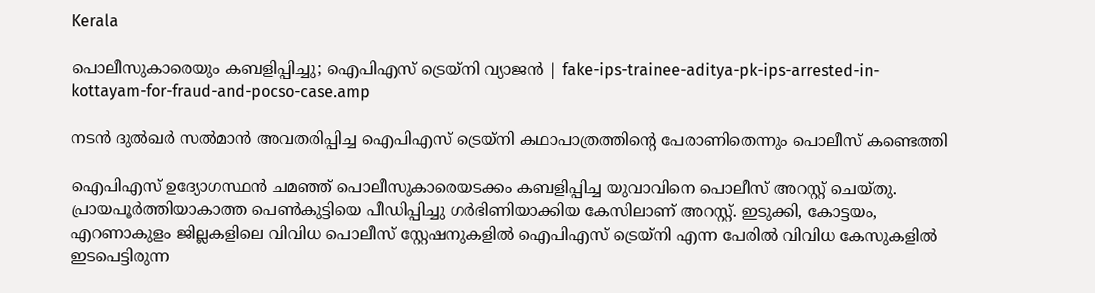Kerala

പൊലീസുകാരെയും കബളിപ്പിച്ചു; ഐപിഎസ് ട്രെയ്‌നി വ്യാജൻ | fake-ips-trainee-aditya-pk-ips-arrested-in-kottayam-for-fraud-and-pocso-case.amp

നടൻ ദുൽഖർ സൽമാൻ അവതരിപ്പിച്ച ഐപിഎസ് ട്രെയ്‌നി കഥാപാത്രത്തിന്റെ പേരാണിതെന്നും പൊലീസ് കണ്ടെത്തി

ഐപിഎസ് ഉദ്യോഗസ്ഥൻ ചമഞ്ഞ് പൊലീസുകാരെയടക്കം കബളിപ്പിച്ച യുവാവിനെ പൊലീസ് അറസ്റ്റ് ചെയ്തു. പ്രായപൂർത്തിയാകാത്ത പെൺകുട്ടിയെ പീഡിപ്പിച്ചു ഗർഭിണിയാക്കിയ കേസിലാണ് അറസ്റ്റ്. ഇടുക്കി, കോട്ടയം, എറണാകുളം ജില്ലകളിലെ വിവിധ പൊലീസ് സ്റ്റേഷനുകളിൽ ഐപിഎസ് ട്രെയ്‌നി എന്ന പേരിൽ വിവിധ കേസുകളിൽ ഇടപെട്ടിരുന്ന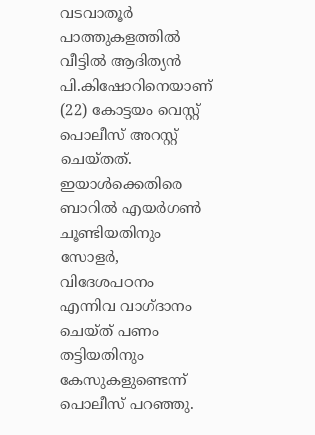വടവാതൂർ പാത്തുകളത്തിൽ വീട്ടിൽ ആദിത്യൻ പി.കിഷോറിനെയാണ് (22) കോട്ടയം വെസ്റ്റ് പൊലീസ് അറസ്റ്റ് ചെയ്തത്. ഇയാൾക്കെതിരെ ബാറിൽ എയർഗൺ ചൂണ്ടിയതിനും സോളർ, വിദേശപഠനം എന്നിവ വാഗ്ദാനം ചെയ്ത് പണം തട്ടിയതിനും കേസുകളുണ്ടെന്ന് പൊലീസ് പറഞ്ഞു.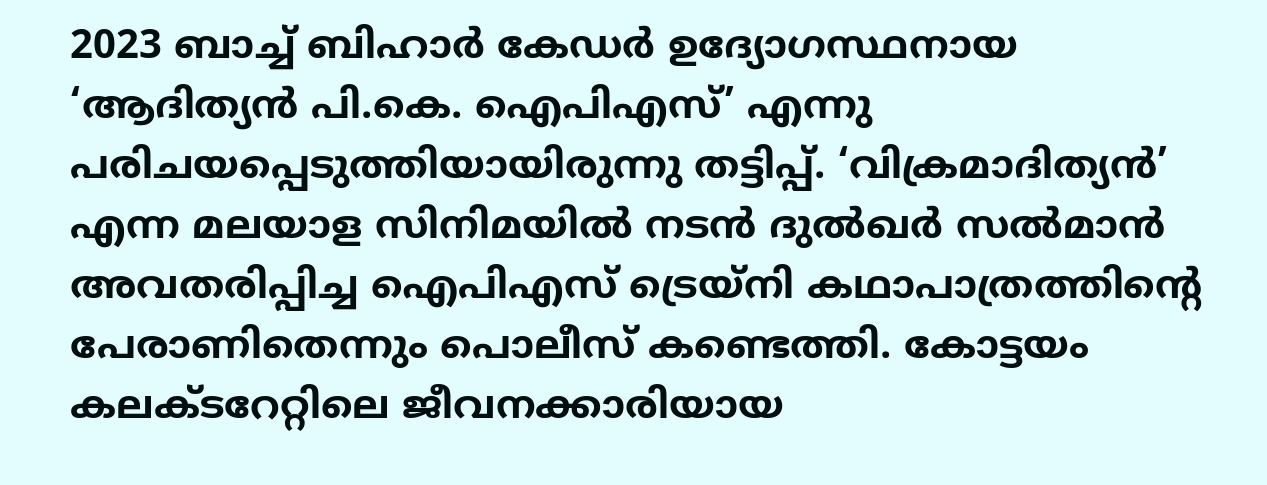2023 ബാച്ച് ബിഹാർ കേഡർ ഉദ്യോഗസ്ഥനായ ‘ആദിത്യൻ പി.കെ. ഐപിഎസ്’ എന്നു പരിചയപ്പെടുത്തിയായിരുന്നു തട്ടിപ്പ്. ‘വിക്രമാദിത്യൻ’ എന്ന മലയാള സിനിമയിൽ നടൻ ദുൽഖർ സൽമാൻ അവതരിപ്പിച്ച ഐപിഎസ് ട്രെയ്‌നി കഥാപാത്രത്തിന്റെ പേരാണിതെന്നും പൊലീസ് കണ്ടെത്തി. കോട്ടയം കലക്ടറേറ്റിലെ ജീവനക്കാരിയായ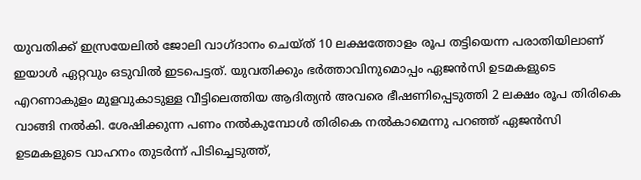യുവതിക്ക് ഇസ്രയേലിൽ ജോലി വാഗ്ദാനം ചെയ്ത് 10 ലക്ഷത്തോളം രൂപ തട്ടിയെന്ന പരാതിയിലാണ് ഇയാൾ ഏറ്റവും ഒടുവിൽ ഇടപെട്ടത്. യുവതിക്കും ഭർത്താവിനുമൊപ്പം ഏജൻസി ഉടമകളുടെ എറണാകുളം മുളവുകാടുള്ള വീട്ടിലെത്തിയ ആദിത്യൻ അവരെ ഭീഷണിപ്പെടുത്തി 2 ലക്ഷം രൂപ തിരികെ വാങ്ങി നൽകി. ശേഷിക്കുന്ന പണം നൽകുമ്പോൾ തിരികെ നൽകാമെന്നു പറഞ്ഞ് ഏജൻസി ഉടമകളുടെ വാഹനം തുടർന്ന് പിടിച്ചെടുത്ത്,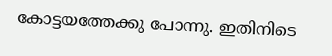കോട്ടയത്തേക്കു പോന്നു. ഇതിനിടെ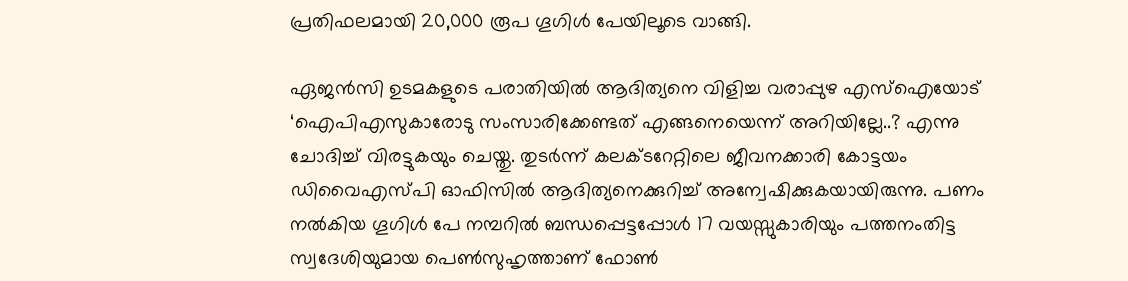പ്രതിഫലമായി 20,000 രൂപ ഗൂഗിൾ പേയിലൂടെ വാങ്ങി.

ഏജൻസി ഉടമകളുടെ പരാതിയിൽ ആദിത്യനെ വിളിച്ച വരാപ്പുഴ എസ്ഐയോട് ‘ഐപിഎസുകാരോടു സംസാരിക്കേണ്ടത് എങ്ങനെയെന്ന് അറിയില്ലേ..? എന്നു ചോദിച്ച് വിരട്ടുകയും ചെയ്തു. തുടർന്ന് കലക്ടറേറ്റിലെ ജീവനക്കാരി കോട്ടയം ഡിവൈഎസ്‌പി ഓഫിസിൽ ആദിത്യനെക്കുറിച്ച് അന്വേഷിക്കുകയായിരുന്നു. പണം നൽകിയ ഗൂഗിൾ പേ നമ്പറിൽ ബന്ധപ്പെട്ടപ്പോൾ 17 വയസ്സുകാരിയും പത്തനംതിട്ട സ്വദേശിയുമായ പെൺസുഹൃത്താണ് ഫോൺ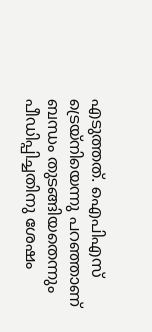എടുത്തത്. ഐപിഎസ് ട്രെയ്‌നിയെന്നു പറഞ്ഞാണ് ബന്ധം തുടങ്ങിയതെന്നും പീഡിപ്പിച്ചതിനു ശേഷം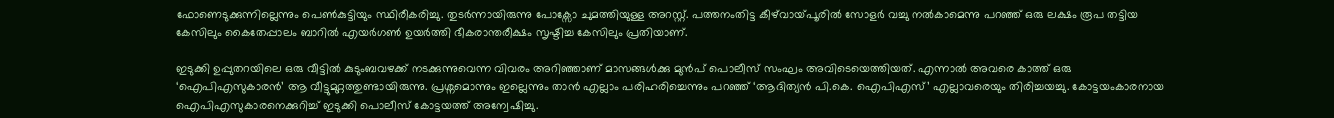ഫോണെടുക്കുന്നില്ലെന്നും പെൺകുട്ടിയും സ്ഥിരീകരിച്ചു. തുടർന്നായിരുന്നു പോക്സോ ചുമത്തിയുള്ള അറസ്റ്റ്. പത്തനംതിട്ട കീഴ്‌വായ്‌പൂരിൽ സോളർ വച്ചു നൽകാമെന്നു പറഞ്ഞ് ഒരു ലക്ഷം രൂപ തട്ടിയ കേസിലും കൈതേപ്പാലം ബാറിൽ എയർഗൺ ഉയർത്തി ഭീകരാന്തരീക്ഷം സൃഷ്ടിച്ച കേസിലും പ്രതിയാണ്.

ഇടുക്കി ഉപ്പുതറയിലെ ഒരു വീട്ടിൽ കുടുംബവഴക്ക് നടക്കുന്നുവെന്ന വിവരം അറിഞ്ഞാണ് മാസങ്ങൾക്കു മുൻപ് പൊലീസ് സംഘം അവിടെയെത്തിയത്. എന്നാൽ അവരെ കാത്ത് ഒരു ‘ഐപിഎസുകാരൻ’ ആ വീട്ടുമുറ്റത്തുണ്ടായിരുന്നു. പ്രശ്നമൊന്നും ഇല്ലെന്നും താൻ എല്ലാം പരിഹരിച്ചെന്നും പറഞ്ഞ് ‘ആദിത്യൻ പി.കെ. ഐപിഎസ്’ എല്ലാവരെയും തിരിച്ചയച്ചു. കോട്ടയംകാരനായ ഐപിഎസുകാരനെക്കുറിച്ച് ഇടുക്കി പൊലീസ് കോട്ടയത്ത് അന്വേഷിച്ചു.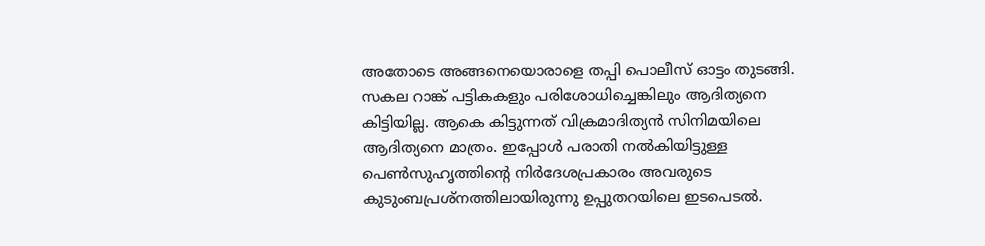അതോടെ അങ്ങനെയൊരാളെ തപ്പി പൊലീസ് ഓട്ടം തുടങ്ങി. സകല റാങ്ക് പട്ടികകളും പരിശോധിച്ചെങ്കിലും ആദിത്യനെ കിട്ടിയില്ല. ആകെ കിട്ടുന്നത് വിക്രമാദിത്യൻ സിനിമയിലെ ആദിത്യനെ മാത്രം. ഇപ്പോൾ പരാതി നൽകിയിട്ടുള്ള പെൺസുഹൃത്തിന്റെ നിർദേശപ്രകാരം അവരുടെ കുടുംബപ്രശ്നത്തിലായിരുന്നു ഉപ്പുതറയിലെ ഇടപെടൽ.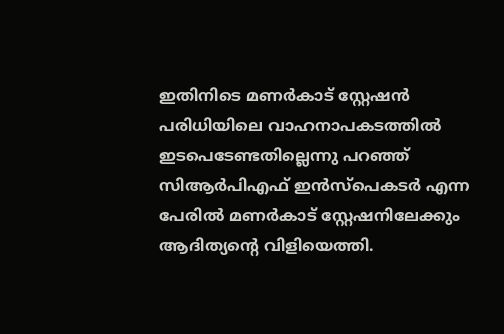ഇതിനിടെ മണർകാട് സ്റ്റേഷൻ പരിധിയിലെ വാഹനാപകടത്തിൽ ഇടപെടേണ്ടതില്ലെന്നു പറഞ്ഞ് സിആർപിഎഫ് ഇൻസ്‌പെകടർ എന്ന പേരിൽ മണർകാട് സ്റ്റേഷനിലേക്കും ആദിത്യന്റെ വിളിയെത്തി.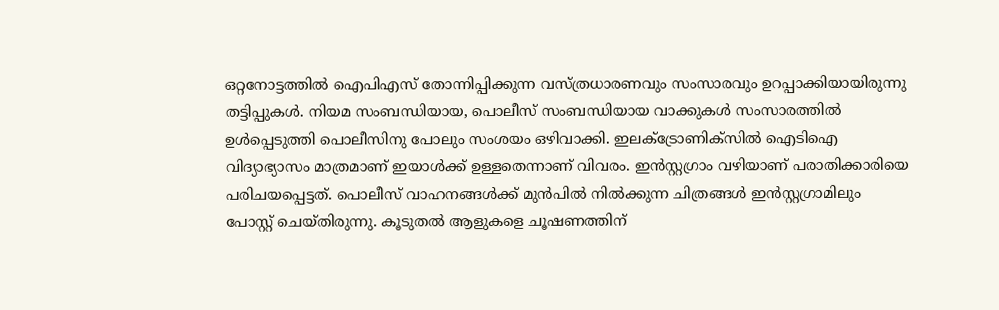ഒറ്റനോട്ടത്തിൽ ഐപിഎസ് തോന്നിപ്പിക്കുന്ന വസ്ത്രധാരണവും സംസാരവും ഉറപ്പാക്കിയായിരുന്നു തട്ടിപ്പുകൾ. നിയമ സംബന്ധിയായ, പൊലീസ് സംബന്ധിയായ വാക്കുകൾ സംസാരത്തിൽ ഉൾപ്പെടുത്തി പൊലീസിനു പോലും സംശയം ഒഴിവാക്കി. ഇലക്ട്രോണിക്‌സിൽ ഐടിഐ വിദ്യാഭ്യാസം മാത്രമാണ് ഇയാൾക്ക് ഉള്ളതെന്നാണ് വിവരം. ഇൻസ്റ്റഗ്രാം വഴിയാണ് പരാതിക്കാരിയെ പരിചയപ്പെട്ടത്. പൊലീസ് വാഹനങ്ങൾക്ക് മുൻപിൽ നിൽക്കുന്ന ചിത്രങ്ങൾ ഇൻസ്റ്റഗ്രാമിലും പോസ്റ്റ് ചെയ്തിരുന്നു. കൂടുതൽ ആളുകളെ ചൂഷണത്തിന്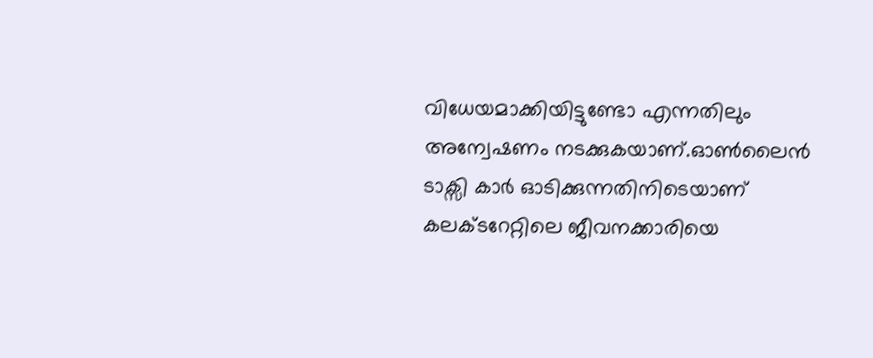വിധേയമാക്കിയിട്ടുണ്ടോ എന്നതിലും അന്വേഷണം നടക്കുകയാണ്.ഓൺലൈൻ ടാക്സി കാർ ഓടിക്കുന്നതിനിടെയാണ് കലക്ടറേറ്റിലെ ജീവനക്കാരിയെ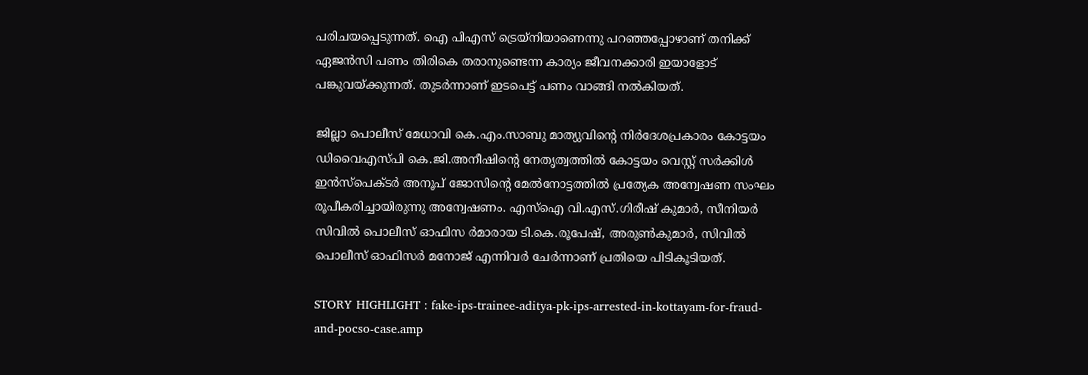പരിചയപ്പെടുന്നത്. ഐ പിഎസ് ട്രെയ്‌നിയാണെന്നു പറഞ്ഞപ്പോഴാണ് തനിക്ക് ഏജൻസി പണം തിരികെ തരാനുണ്ടെന്ന കാര്യം ജീവനക്കാരി ഇയാളോട് പങ്കുവയ്ക്കുന്നത്. തുടർന്നാണ് ഇടപെട്ട് പണം വാങ്ങി നൽകിയത്.

ജില്ലാ പൊലീസ് മേധാവി കെ.എം.സാബു മാത്യുവിന്റെ നിർദേശപ്രകാരം കോട്ടയം ഡിവൈഎസ്പി കെ.ജി.അനീഷിന്റെ നേതൃത്വത്തിൽ കോട്ടയം വെസ്റ്റ് സർക്കിൾ ഇൻസ്പെക്ടർ അനൂപ് ജോസിന്റെ മേൽനോട്ടത്തിൽ പ്രത്യേക അന്വേഷണ സംഘം രൂപീകരിച്ചായിരുന്നു അന്വേഷണം. എസ്ഐ വി.എസ്.ഗിരീഷ് കുമാർ, സീനിയർ സിവിൽ പൊലീസ് ഓഫിസ ർമാരായ ടി.കെ.രൂപേഷ്, അരുൺകുമാർ, സിവിൽ പൊലീസ് ഓഫിസർ മനോജ് എന്നിവർ ചേർന്നാണ് പ്രതിയെ പിടികൂടിയത്.

STORY HIGHLIGHT : fake-ips-trainee-aditya-pk-ips-arrested-in-kottayam-for-fraud-and-pocso-case.amp